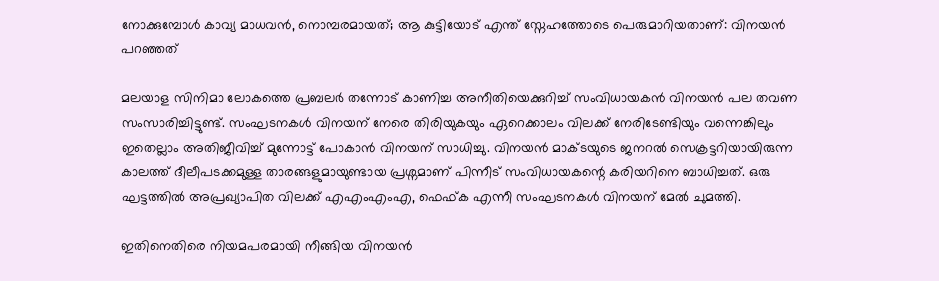നോക്കുമ്പോൾ കാവ്യ മാധവൻ, നൊമ്പരമായത്; ആ കുട്ടിയോട് എന്ത് സ്നേഹത്തോടെ പെരുമാറിയതാണ്: വിനയൻ പറഞ്ഞത്

മലയാള സിനിമാ ലോകത്തെ പ്രബലർ തന്നോട് കാണിച്ച അനീതിയെക്കുറിച്ച് സംവിധായകൻ വിനയൻ പല തവണ സംസാരിച്ചിട്ടുണ്ട്. സംഘടനകൾ വിനയന് നേരെ തിരിയുകയും ഏറെക്കാലം വിലക്ക് നേരിടേണ്ടിയും വന്നെങ്കിലും ഇതെല്ലാം അതിജീവിച്ച് മുന്നോട്ട് പോകാൻ വിനയന് സാധിച്ചു. വിനയൻ മാക്ടയുടെ ജനറൽ സെക്രട്ടറിയായിരുന്ന കാലത്ത് ദീലീപടക്കമുള്ള താരങ്ങളുമായുണ്ടായ പ്രശ്നമാണ് പിന്നീട് സംവിധായകന്റെ കരിയറിനെ ബാധിച്ചത്. ഒരു ഘട്ടത്തിൽ അപ്രഖ്യാപിത വിലക്ക് എഎംഎംഎ, ഫെഫ്ക എന്നീ സംഘടനകൾ വിനയന് മേൽ ചുമത്തി.

ഇതിനെതിരെ നിയമപരമായി നീങ്ങിയ വിനയൻ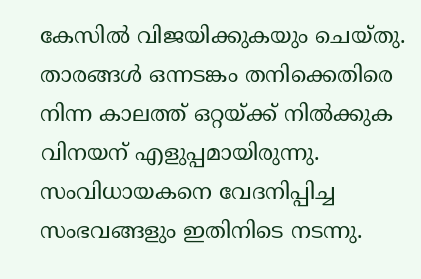കേസിൽ വിജയിക്കുകയും ചെയ്തു. താരങ്ങൾ ഒന്നടങ്കം തനിക്കെതിരെ നിന്ന കാലത്ത് ഒറ്റയ്ക്ക് നിൽക്കുക വിനയന് എളുപ്പമായിരുന്നു. സംവിധായകനെ വേദനിപ്പിച്ച സംഭവങ്ങളും ഇതിനിടെ നടന്നു.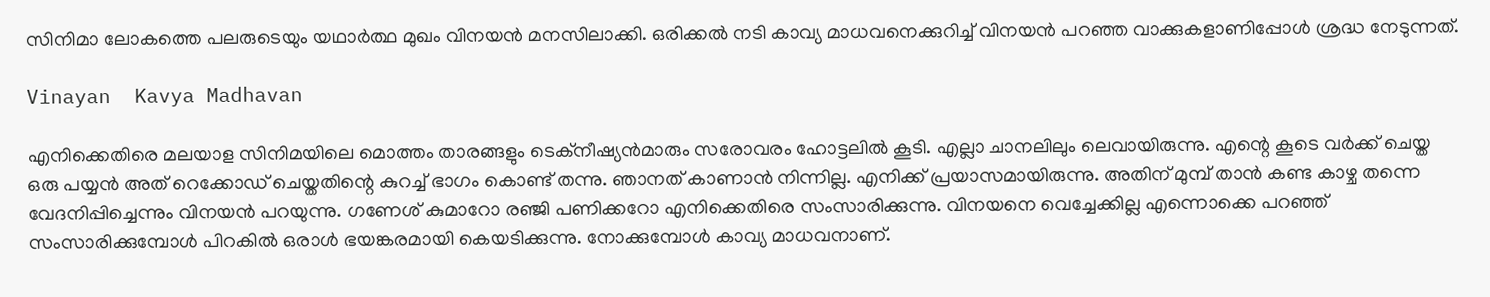സിനിമാ ലോകത്തെ പലരുടെയും യഥാർത്ഥ മുഖം വിനയൻ മനസിലാക്കി. ഒരിക്കൽ നടി കാവ്യ മാധവനെക്കുറിച്ച് വിനയൻ പറഞ്ഞ വാക്കുകളാണിപ്പോൾ ശ്രദ്ധ നേടുന്നത്.

Vinayan  Kavya Madhavan

എനിക്കെതിരെ മലയാള സിനിമയിലെ മൊത്തം താരങ്ങളും ടെക്നീഷ്യൻമാരും സരോവരം ഹോട്ടലിൽ കൂടി. എല്ലാ ചാനലിലും ലെവായിരുന്നു. എന്റെ കൂടെ വർക്ക് ചെയ്ത ഒരു പയ്യൻ അത് റെക്കോഡ് ചെയ്തതിന്റെ കുറച്ച് ഭാഗം കൊണ്ട് തന്നു. ഞാനത് കാണാൻ നിന്നില്ല. എനിക്ക് പ്രയാസമായിരുന്നു. അതിന് മുമ്പ് താൻ കണ്ട കാഴ്ച തന്നെ വേദനിപ്പിച്ചെന്നും വിനയൻ പറയുന്നു. ഗണേശ് കുമാറോ രഞ്ജി പണിക്കറോ എനിക്കെതിരെ സംസാരിക്കുന്നു. വിനയനെ വെച്ചേക്കില്ല എന്നൊക്കെ പറഞ്ഞ് സംസാരിക്കുമ്പോൾ പിറകിൽ ഒരാൾ ഭയങ്കരമായി കെയടിക്കുന്നു. നോക്കുമ്പോൾ കാവ്യ മാധവനാണ്.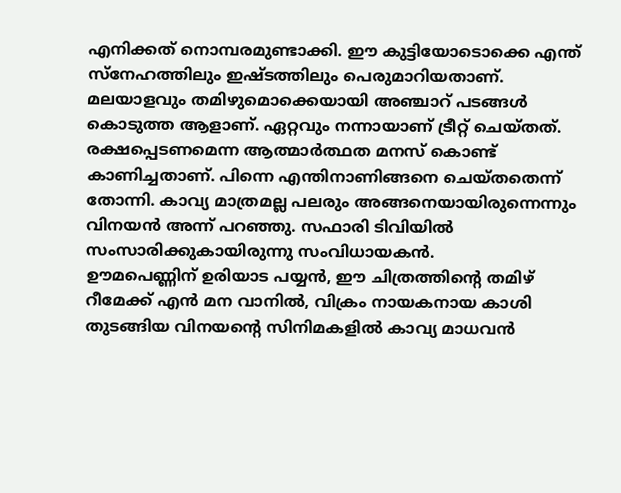എനിക്കത് നൊമ്പരമുണ്ടാക്കി. ഈ കുട്ടിയോടൊക്കെ എന്ത് സ്നേഹത്തിലും ഇഷ്ടത്തിലും പെരുമാറിയതാണ്. മലയാളവും തമിഴുമൊക്കെയായി അഞ്ചാറ് പടങ്ങൾ കൊടുത്ത ആളാണ്. ഏറ്റവും നന്നായാണ് ട്രീറ്റ് ചെയ്തത്. രക്ഷപ്പെടണമെന്ന ആത്മാർത്ഥത മനസ് കൊണ്ട് കാണിച്ചതാണ്. പിന്നെ എന്തിനാണിങ്ങനെ ചെയ്തതെന്ന് തോന്നി. കാവ്യ മാത്രമല്ല പലരും അങ്ങനെയായിരുന്നെന്നും വിനയൻ അന്ന് പറഞ്ഞു. സഫാരി ടിവിയിൽ സംസാരിക്കുകായിരുന്നു സംവിധായകൻ.
ഊമപെണ്ണിന് ഉരിയാട പയ്യൻ, ഈ ചിത്രത്തിന്റെ തമിഴ് റീമേക്ക് എൻ മന വാനിൽ, വിക്രം നായകനായ കാശി തുടങ്ങിയ വിനയന്റെ സിനിമകളിൽ കാവ്യ മാധവൻ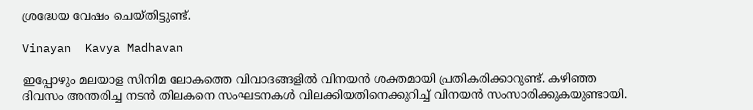ശ്രദ്ധേയ വേഷം ചെയ്തിട്ടുണ്ട്.

Vinayan  Kavya Madhavan

ഇപ്പോഴും മലയാള സിനിമ ലോകത്തെ വിവാദങ്ങളിൽ വിനയൻ ശക്തമായി പ്രതികരിക്കാറുണ്ട്. കഴിഞ്ഞ ദിവസം അന്തരിച്ച നടൻ തിലകനെ സംഘടനകൾ വിലക്കിയതിനെക്കുറിച്ച് വിനയൻ സംസാരിക്കുകയുണ്ടായി.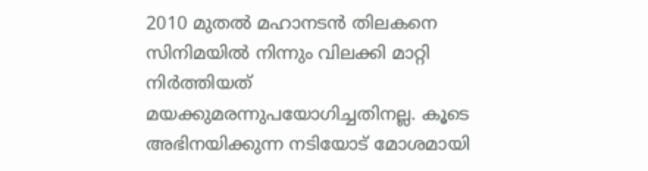2010 മുതൽ മഹാനടൻ തിലകനെ സിനിമയിൽ നിന്നും വിലക്കി മാറ്റി നിർത്തിയത് മയക്കുമരന്നുപയോഗിച്ചതിനല്ല. കൂടെ അഭിനയിക്കുന്ന നടിയോട് മോശമായി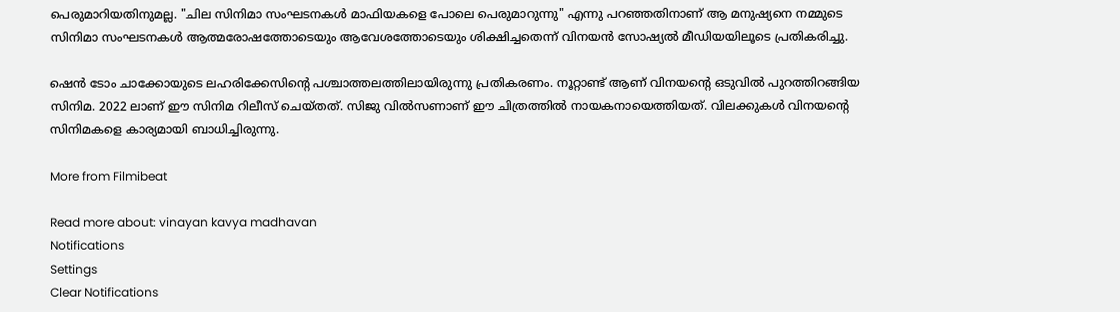പെരുമാറിയതിനുമല്ല. "ചില സിനിമാ സംഘടനകൾ മാഫിയകളെ പോലെ പെരുമാറുന്നു" എന്നു പറഞ്ഞതിനാണ് ആ മനുഷ്യനെ നമ്മുടെ സിനിമാ സംഘടനകൾ ആത്മരോഷത്തോടെയും ആവേശത്തോടെയും ശിക്ഷിച്ചതെന്ന് വിനയൻ സോഷ്യൽ മീഡിയയിലൂടെ പ്രതികരിച്ചു.

ഷെൻ ടോം ചാക്കോയുടെ ലഹരിക്കേസിന്റെ പശ്ചാത്തലത്തിലായിരുന്നു പ്രതികരണം. നൂറ്റാണ്ട് ആണ് വിനയന്റെ ഒടുവിൽ പുറത്തിറങ്ങിയ സിനിമ. 2022 ലാണ് ഈ സിനിമ റിലീസ് ചെയ്തത്. സിജു വിൽസണാണ് ഈ ചിത്രത്തിൽ നായകനായെത്തിയത്. വിലക്കുകൾ വിനയന്റെ സിനിമകളെ കാര്യമായി ബാധിച്ചിരുന്നു.

More from Filmibeat

Read more about: vinayan kavya madhavan
Notifications
Settings
Clear Notifications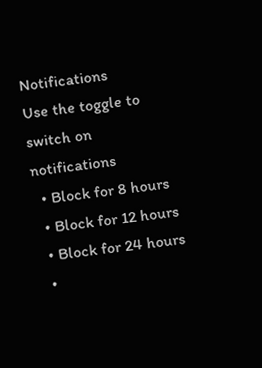Notifications
Use the toggle to switch on notifications
  • Block for 8 hours
  • Block for 12 hours
  • Block for 24 hours
  •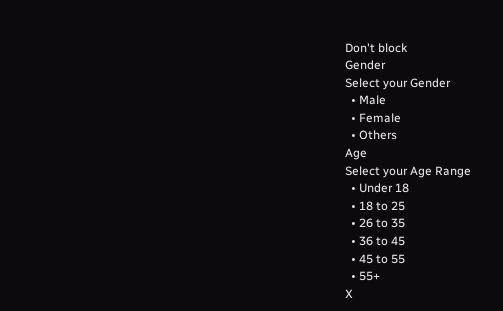Don't block
Gender
Select your Gender
  • Male
  • Female
  • Others
Age
Select your Age Range
  • Under 18
  • 18 to 25
  • 26 to 35
  • 36 to 45
  • 45 to 55
  • 55+
X